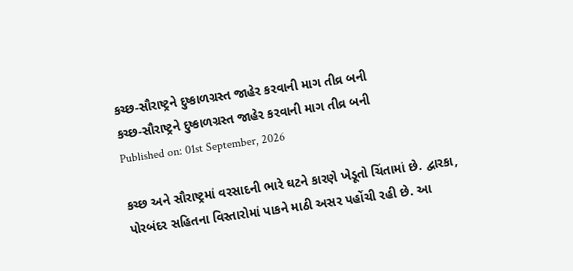કચ્છ-સૌરાષ્ટ્રને દુષ્કાળગ્રસ્ત જાહેર કરવાની માગ તીવ્ર બની
કચ્છ-સૌરાષ્ટ્રને દુષ્કાળગ્રસ્ત જાહેર કરવાની માગ તીવ્ર બની
Published on: 01st September, 2026

કચ્છ અને સૌરાષ્ટ્રમાં વરસાદની ભારે ઘટને કારણે ખેડૂતો ચિંતામાં છે. દ્વારકા, પોરબંદર સહિતના વિસ્તારોમાં પાકને માઠી અસર પહોંચી રહી છે. આ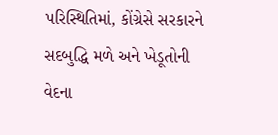પરિસ્થિતિમાં, કોંગ્રેસે સરકારને સદબુદ્ધિ મળે અને ખેડૂતોની વેદના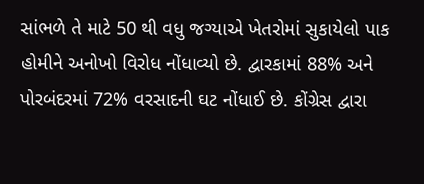સાંભળે તે માટે 50 થી વધુ જગ્યાએ ખેતરોમાં સુકાયેલો પાક હોમીને અનોખો વિરોધ નોંધાવ્યો છે. દ્વારકામાં 88% અને પોરબંદરમાં 72% વરસાદની ઘટ નોંધાઈ છે. કોંગ્રેસ દ્વારા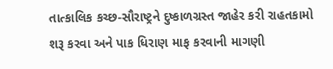તાત્કાલિક કચ્છ-સૌરાષ્ટ્રને દુષ્કાળગ્રસ્ત જાહેર કરી રાહતકામો શરૂ કરવા અને પાક ધિરાણ માફ કરવાની માગણી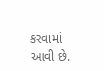કરવામાં આવી છે.